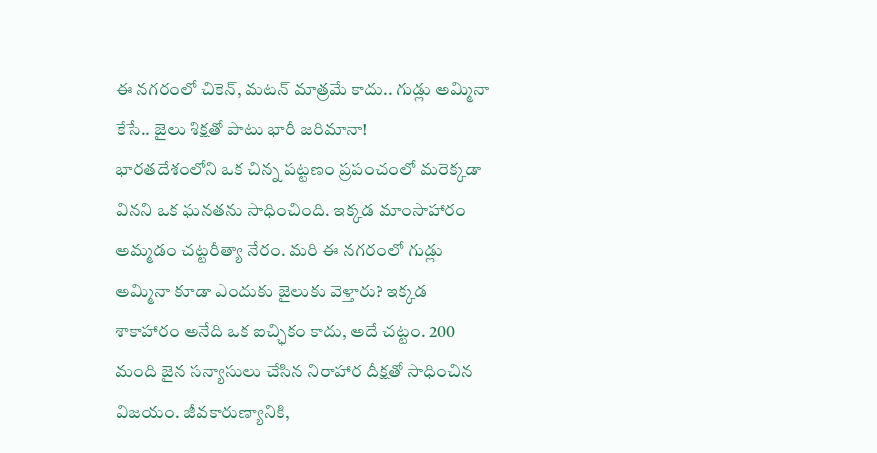ఈ నగరంలో చికెన్, మటన్ మాత్రమే కాదు.. గుడ్లు అమ్మినా కేసే.. జైలు శిక్షతో పాటు భారీ జరిమానా!
భారతదేశంలోని ఒక చిన్న పట్టణం ప్రపంచంలో మరెక్కడా వినని ఒక ఘనతను సాధించింది. ఇక్కడ మాంసాహారం అమ్మడం చట్టరీత్యా నేరం. మరి ఈ నగరంలో గుడ్లు అమ్మినా కూడా ఎందుకు జైలుకు వెళ్తారు? ఇక్కడ శాకాహారం అనేది ఒక ఐచ్ఛికం కాదు, అదే చట్టం. 200 మంది జైన సన్యాసులు చేసిన నిరాహార దీక్షతో సాధించిన విజయం. జీవకారుణ్యానికి,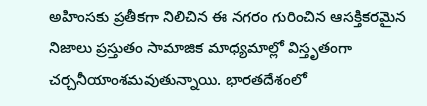అహింసకు ప్రతీకగా నిలిచిన ఈ నగరం గురించిన ఆసక్తికరమైన నిజాలు ప్రస్తుతం సామాజిక మాధ్యమాల్లో విస్తృతంగా చర్చనీయాంశమవుతున్నాయి. భారతదేశంలో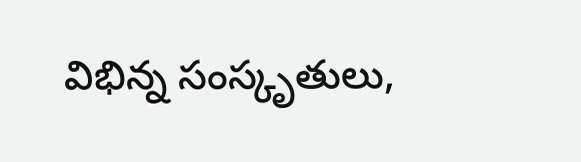విభిన్న సంస్కృతులు,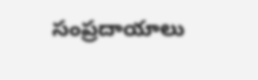సంప్రదాయాలు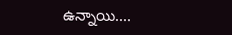ఉన్నాయి....